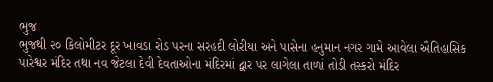ભુજ
ભુજથી ૨૦ કિલોમીટર દૂર ખાવડા રોડ પરના સરહદી લોરીયા અને પાસેના હનુમાન નગર ગામે આવેલા ઐતિહાસિક પારેશ્વર મંદિર તથા નવ જેટલા દેવી દેવતાઓના મંદિરમાં દ્વાર પર લાગેલા તાળાં તોડી તસ્કરો મંદિર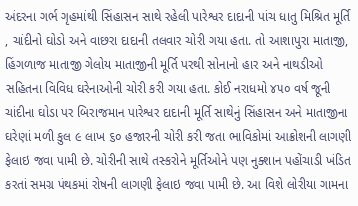અંદરના ગર્ભ ગૃહમાંથી સિંહાસન સાથે રહેલી પારેશ્વર દાદાની પાંચ ધાતુ મિશ્રિત મૂર્તિ , ચાંદીનો ઘોડો અને વાછરા દાદાની તલવાર ચોરી ગયા હતા. તો આશાપુરા માતાજી, હિંગળાજ માતાજી ગેલોય માતાજીની મૂર્તિ પરથી સોનાનો હાર અને નાથડીઓ સહિતના વિવિધ ઘરેનાઓની ચોરી કરી ગયા હતા. કોઈ નરાધમો ૪૫૦ વર્ષ જૂની ચાંદીના ઘોડા પર બિરાજમાન પારેશ્વર દાદાની મૂર્તિ સાથેનું સિંહાસન અને માતાજીના ઘરેણાં મળી કુલ ૯ લાખ ૬૦ હજારની ચોરી કરી જતા ભાવિકોમાં આક્રોશની લાગણી ફેલાઇ જવા પામી છે. ચોરીની સાથે તસ્કરોને મૂર્તિઓને પણ નુક્શાન પહોંચાડી ખંડિત કરતાં સમગ્ર પંથકમાં રોષની લાગણી ફેલાઇ જવા પામી છે. આ વિશે લોરીયા ગામના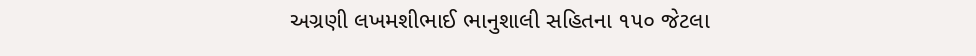અગ્રણી લખમશીભાઈ ભાનુશાલી સહિતના ૧૫૦ જેટલા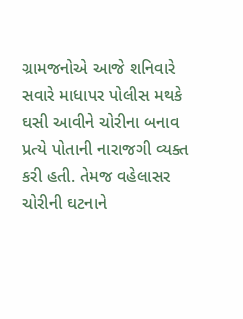ગ્રામજનોએ આજે શનિવારે સવારે માધાપર પોલીસ મથકે ઘસી આવીને ચોરીના બનાવ પ્રત્યે પોતાની નારાજગી વ્યક્ત કરી હતી. તેમજ વહેલાસર ચોરીની ઘટનાને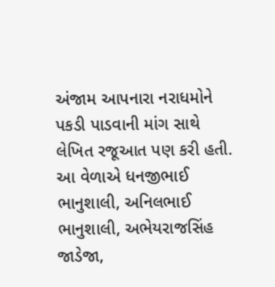અંજામ આપનારા નરાધમોને પકડી પાડવાની માંગ સાથે લેખિત રજૂઆત પણ કરી હતી. આ વેળાએ ધનજીભાઈ ભાનુશાલી, અનિલભાઈ ભાનુશાલી, અભેયરાજસિંહ જાડેજા,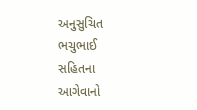અનુસુચિત ભચુભાઈ સહિતના આગેવાનો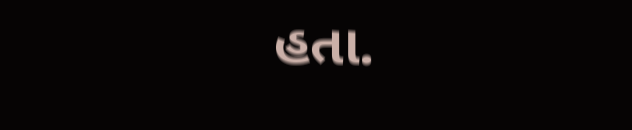હતા.